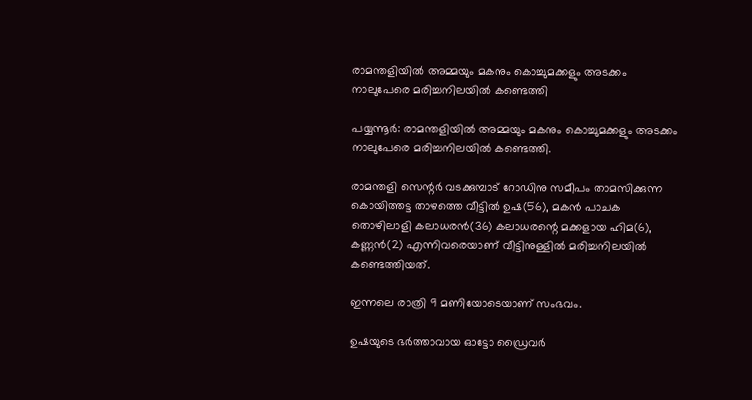രാമന്തളിയില്‍ അമ്മയും മകനും കൊച്ചുമക്കളും അടക്കം നാലുപേരെ മരിച്ചനിലയില്‍ കണ്ടെത്തി

പയ്യന്നൂര്‍: രാമന്തളിയില്‍ അമ്മയും മകനും കൊച്ചുമക്കളും അടക്കം നാലുപേരെ മരിച്ചനിലയില്‍ കണ്ടെത്തി.

രാമന്തളി സെന്റര്‍ വടക്കുമ്പാട് റോഡിനു സമീപം താമസിക്കുന്ന കൊയിത്തട്ട താഴത്തെ വീട്ടില്‍ ഉഷ(56), മകന്‍ പാചക തൊഴിലാളി കലാധരന്‍(36) കലാധരന്റെ മക്കളായ ഹിമ(6), കണ്ണന്‍(2) എന്നിവരെയാണ് വീട്ടിനുള്ളില്‍ മരിച്ചനിലയില്‍ കണ്ടെത്തിയത്.

ഇന്നലെ രാത്രി 9 മണിയോടെയാണ് സംഭവം.

ഉഷയുടെ ഭര്‍ത്താവായ ഓട്ടോ ഡ്രൈവര്‍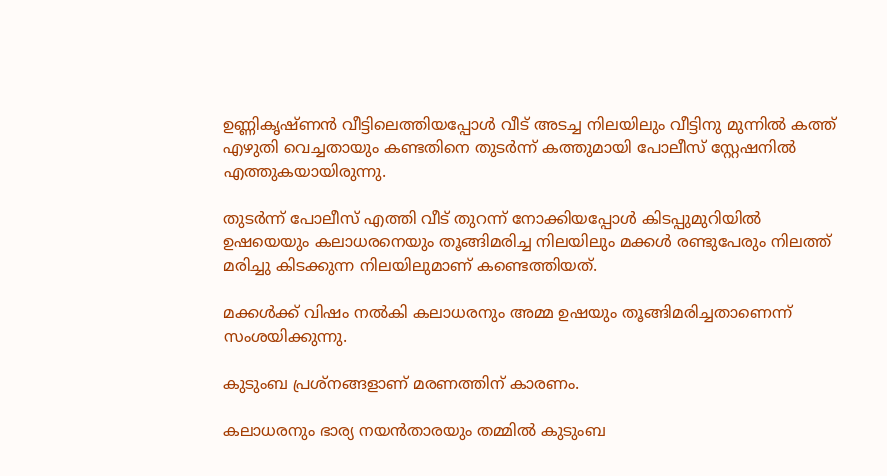ഉണ്ണികൃഷ്ണന്‍ വീട്ടിലെത്തിയപ്പോള്‍ വീട് അടച്ച നിലയിലും വീട്ടിനു മുന്നില്‍ കത്ത് എഴുതി വെച്ചതായും കണ്ടതിനെ തുടര്‍ന്ന് കത്തുമായി പോലീസ് സ്റ്റേഷനില്‍ എത്തുകയായിരുന്നു.

തുടര്‍ന്ന് പോലീസ് എത്തി വീട് തുറന്ന് നോക്കിയപ്പോള്‍ കിടപ്പുമുറിയില്‍ ഉഷയെയും കലാധരനെയും തൂങ്ങിമരിച്ച നിലയിലും മക്കള്‍ രണ്ടുപേരും നിലത്ത് മരിച്ചു കിടക്കുന്ന നിലയിലുമാണ് കണ്ടെത്തിയത്.

മക്കള്‍ക്ക് വിഷം നല്‍കി കലാധരനും അമ്മ ഉഷയും തൂങ്ങിമരിച്ചതാണെന്ന് സംശയിക്കുന്നു.

കുടുംബ പ്രശ്‌നങ്ങളാണ് മരണത്തിന് കാരണം.

കലാധരനും ഭാര്യ നയന്‍താരയും തമ്മില്‍ കുടുംബ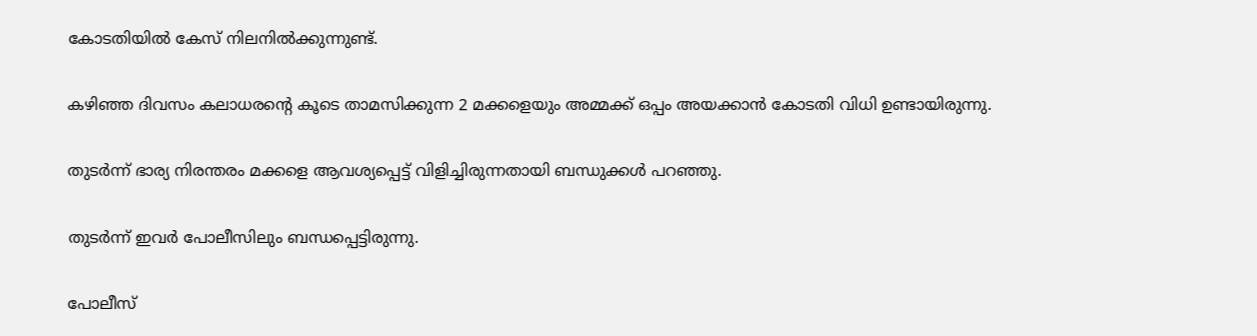കോടതിയില്‍ കേസ് നിലനില്‍ക്കുന്നുണ്ട്.

കഴിഞ്ഞ ദിവസം കലാധരന്റെ കൂടെ താമസിക്കുന്ന 2 മക്കളെയും അമ്മക്ക് ഒപ്പം അയക്കാന്‍ കോടതി വിധി ഉണ്ടായിരുന്നു.

തുടര്‍ന്ന് ഭാര്യ നിരന്തരം മക്കളെ ആവശ്യപ്പെട്ട് വിളിച്ചിരുന്നതായി ബന്ധുക്കള്‍ പറഞ്ഞു.

തുടര്‍ന്ന് ഇവര്‍ പോലീസിലും ബന്ധപ്പെട്ടിരുന്നു.

പോലീസ്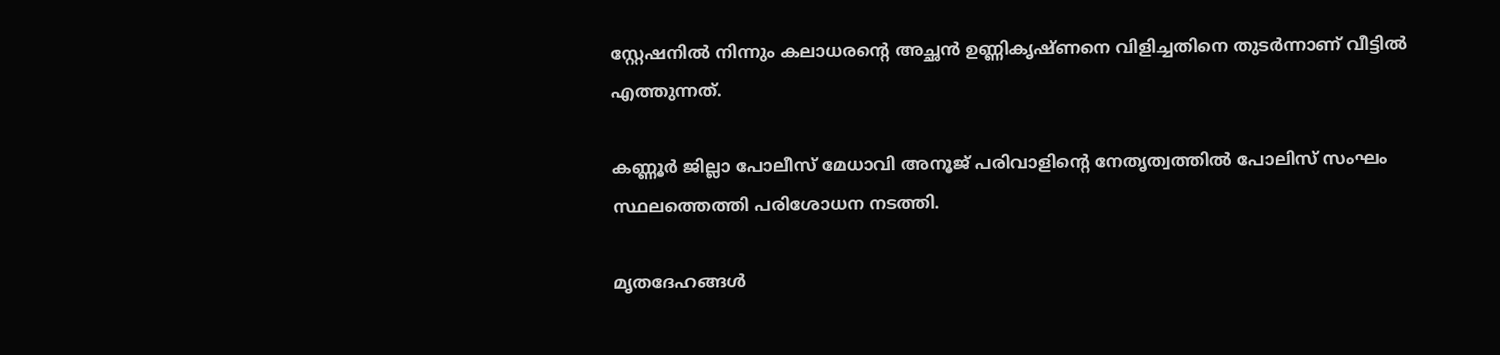സ്റ്റേഷനില്‍ നിന്നും കലാധരന്റെ അച്ഛന്‍ ഉണ്ണികൃഷ്ണനെ വിളിച്ചതിനെ തുടര്‍ന്നാണ് വീട്ടില്‍ എത്തുന്നത്.

കണ്ണൂര്‍ ജില്ലാ പോലീസ് മേധാവി അനൂജ് പരിവാളിന്റെ നേതൃത്വത്തില്‍ പോലിസ് സംഘം സ്ഥലത്തെത്തി പരിശോധന നടത്തി.

മൃതദേഹങ്ങള്‍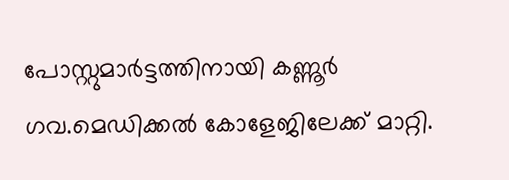പോസ്റ്റുമാര്‍ട്ടത്തിനായി കണ്ണൂര്‍ ഗവ.മെഡിക്കല്‍ കോളേജിലേക്ക് മാറ്റി.